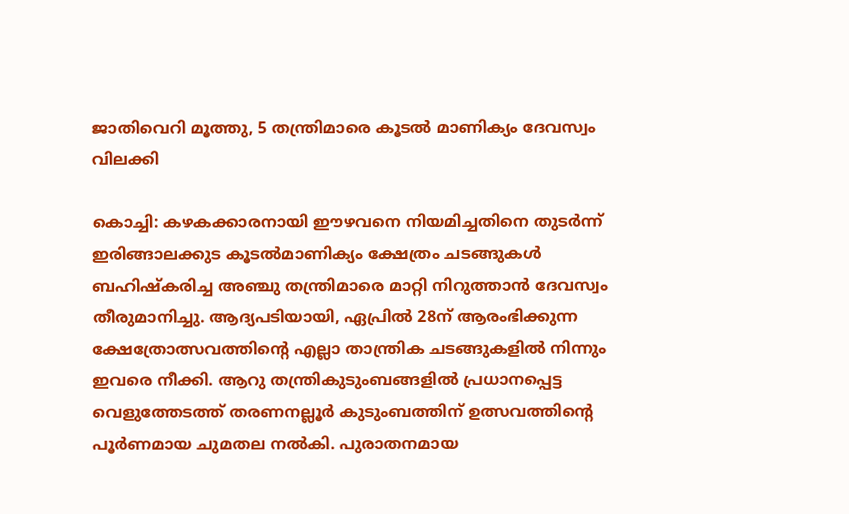ജാതിവെറി മൂത്തു, 5 തന്ത്രിമാരെ കൂടൽ മാണിക്യം ദേവസ്വം വിലക്കി

കൊച്ചി: കഴകക്കാരനായി ഈഴവനെ നിയമിച്ചതിനെ തുടർന്ന് ഇരിങ്ങാലക്കുട കൂടൽമാണിക്യം ക്ഷേത്രം ചടങ്ങുകൾ ബഹിഷ്കരിച്ച അഞ്ചു തന്ത്രിമാരെ മാറ്റി നിറുത്താൻ ദേവസ്വം തീരുമാനിച്ചു. ആദ്യപടിയായി, ഏപ്രിൽ 28ന് ആരംഭിക്കുന്ന ക്ഷേത്രോത്സവത്തിന്റെ എല്ലാ താന്ത്രിക ചടങ്ങുകളിൽ നിന്നും ഇവരെ നീക്കി. ആറു തന്ത്രികുടുംബങ്ങളിൽ പ്രധാനപ്പെട്ട വെളുത്തേടത്ത് തരണനല്ലൂർ കുടുംബത്തിന് ഉത്സവത്തിന്റെ പൂർണമായ ചുമതല നൽകി. പുരാതനമായ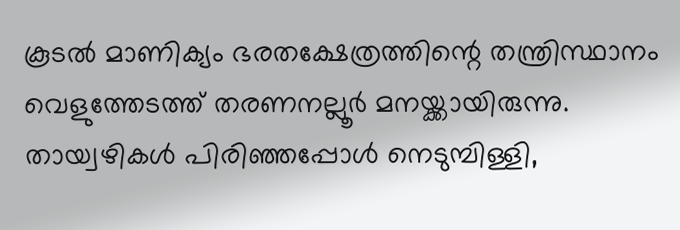കൂടൽ മാണിക്യം ഭരതക്ഷേത്രത്തിന്റെ തന്ത്രിസ്ഥാനം വെളുത്തേടത്ത് തരണനല്ലൂർ മനയ്ക്കായിരുന്നു. തായ്വഴികൾ പിരിഞ്ഞപ്പോൾ നെടുമ്പിള്ളി,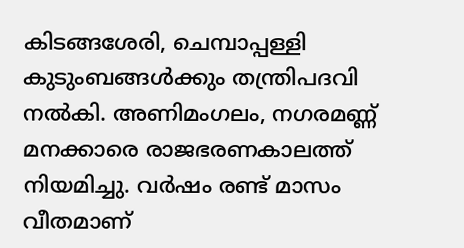കിടങ്ങശേരി, ചെമ്പാപ്പള്ളി കുടുംബങ്ങൾക്കും തന്ത്രിപദവി നൽകി. അണിമംഗലം, നഗരമണ്ണ് മനക്കാരെ രാജഭരണകാലത്ത് നിയമിച്ചു. വർഷം രണ്ട് മാസം വീതമാണ്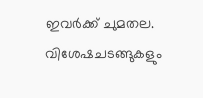ഇവർക്ക് ചുമതല. വിശേഷചടങ്ങുകളും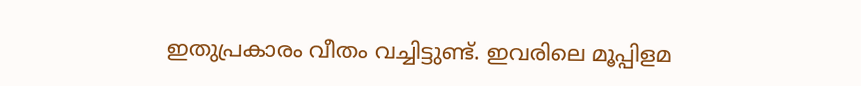ഇതുപ്രകാരം വീതം വച്ചിട്ടുണ്ട്. ഇവരിലെ മൂപ്പിളമ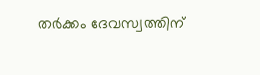തർക്കം ദേവസ്വത്തിന്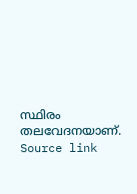സ്ഥിരം തലവേദനയാണ്.
Source link